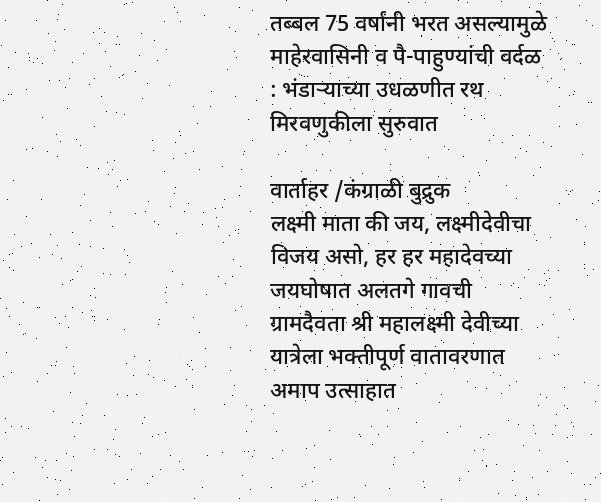तब्बल 75 वर्षांनी भरत असल्यामुळे माहेरवासिनी व पै-पाहुण्यांची वर्दळ : भंडाऱ्याच्या उधळणीत रथ मिरवणुकीला सुरुवात

वार्ताहर /कंग्राळी बुद्रुक
लक्ष्मी माता की जय, लक्ष्मीदेवीचा विजय असो, हर हर महादेवच्या जयघोषात अलतगे गावची ग्रामदैवता श्री महालक्ष्मी देवीच्या यात्रेला भक्तीपूर्ण वातावरणात अमाप उत्साहात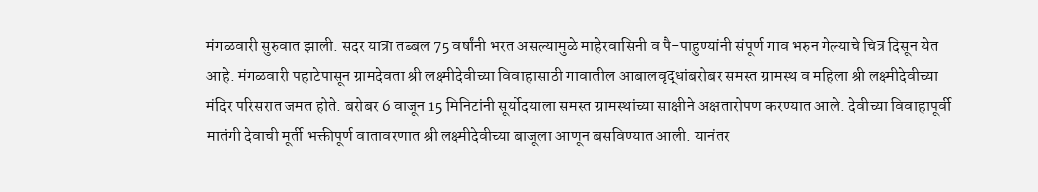मंगळवारी सुरुवात झाली. सदर यात्रा तब्बल 75 वर्षांनी भरत असल्यामुळे माहेरवासिनी व पै-पाहुण्यांनी संपूर्ण गाव भरुन गेल्याचे चित्र दिसून येत आहे. मंगळवारी पहाटेपासून ग्रामदेवता श्री लक्ष्मीदेवीच्या विवाहासाठी गावातील आबालवृद्धांबरोबर समस्त ग्रामस्थ व महिला श्री लक्ष्मीदेवीच्या मंदिर परिसरात जमत होते. बरोबर 6 वाजून 15 मिनिटांनी सूर्योदयाला समस्त ग्रामस्थांच्या साक्षीने अक्षतारोपण करण्यात आले. देवीच्या विवाहापूर्वी मातंगी देवाची मूर्ती भक्तीपूर्ण वातावरणात श्री लक्ष्मीदेवीच्या बाजूला आणून बसविण्यात आली. यानंतर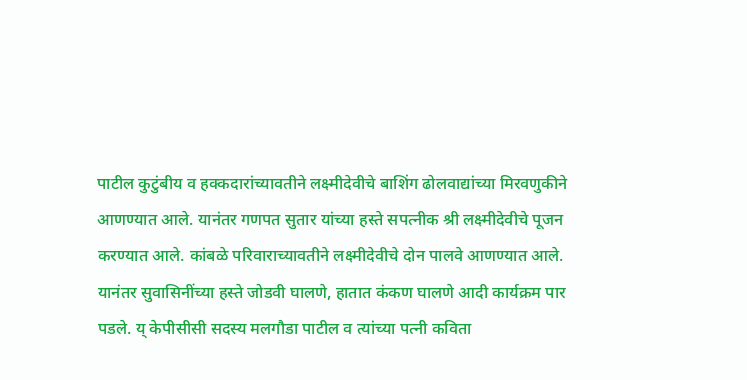पाटील कुटुंबीय व हक्कदारांच्यावतीने लक्ष्मीदेवीचे बाशिंग ढोलवाद्यांच्या मिरवणुकीने आणण्यात आले. यानंतर गणपत सुतार यांच्या हस्ते सपत्नीक श्री लक्ष्मीदेवीचे पूजन करण्यात आले. कांबळे परिवाराच्यावतीने लक्ष्मीदेवीचे दोन पालवे आणण्यात आले. यानंतर सुवासिनींच्या हस्ते जोडवी घालणे, हातात कंकण घालणे आदी कार्यक्रम पार पडले. य् केपीसीसी सदस्य मलगौडा पाटील व त्यांच्या पत्नी कविता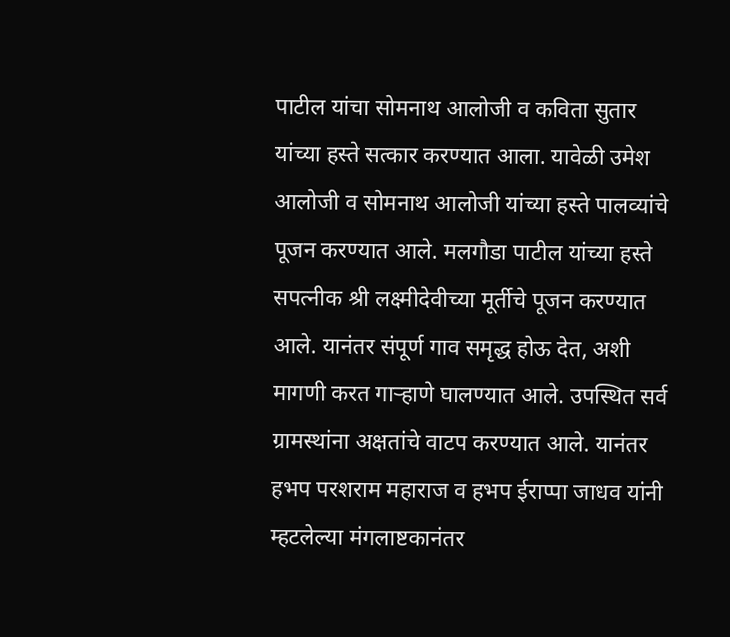पाटील यांचा सोमनाथ आलोजी व कविता सुतार यांच्या हस्ते सत्कार करण्यात आला. यावेळी उमेश आलोजी व सोमनाथ आलोजी यांच्या हस्ते पालव्यांचे पूजन करण्यात आले. मलगौडा पाटील यांच्या हस्ते सपत्नीक श्री लक्ष्मीदेवीच्या मूर्तीचे पूजन करण्यात आले. यानंतर संपूर्ण गाव समृद्ध होऊ देत, अशी मागणी करत गाऱ्हाणे घालण्यात आले. उपस्थित सर्व ग्रामस्थांना अक्षतांचे वाटप करण्यात आले. यानंतर हभप परशराम महाराज व हभप ईराप्पा जाधव यांनी म्हटलेल्या मंगलाष्टकानंतर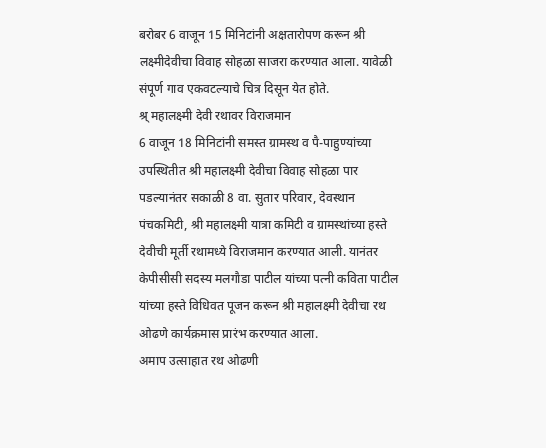बरोबर 6 वाजून 15 मिनिटांनी अक्षतारोपण करून श्री लक्ष्मीदेवीचा विवाह सोहळा साजरा करण्यात आला. यावेळी संपूर्ण गाव एकवटल्याचे चित्र दिसून येत होते.
श्र् महालक्ष्मी देवी रथावर विराजमान
6 वाजून 18 मिनिटांनी समस्त ग्रामस्थ व पै-पाहुण्यांच्या उपस्थितीत श्री महालक्ष्मी देवीचा विवाह सोहळा पार पडल्यानंतर सकाळी 8 वा. सुतार परिवार, देवस्थान पंचकमिटी, श्री महालक्ष्मी यात्रा कमिटी व ग्रामस्थांच्या हस्ते देवीची मूर्ती रथामध्ये विराजमान करण्यात आली. यानंतर केपीसीसी सदस्य मलगौडा पाटील यांच्या पत्नी कविता पाटील यांच्या हस्ते विधिवत पूजन करून श्री महालक्ष्मी देवीचा रथ ओढणे कार्यक्रमास प्रारंभ करण्यात आला.
अमाप उत्साहात रथ ओढणी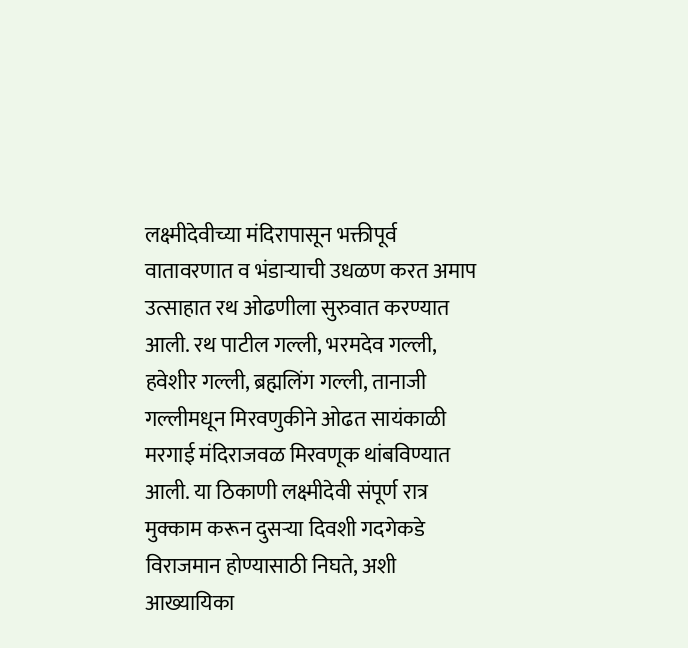लक्ष्मीदेवीच्या मंदिरापासून भक्तीपूर्व वातावरणात व भंडाऱ्याची उधळण करत अमाप उत्साहात रथ ओढणीला सुरुवात करण्यात आली. रथ पाटील गल्ली, भरमदेव गल्ली, हवेशीर गल्ली, ब्रह्मलिंग गल्ली, तानाजी गल्लीमधून मिरवणुकीने ओढत सायंकाळी मरगाई मंदिराजवळ मिरवणूक थांबविण्यात आली. या ठिकाणी लक्ष्मीदेवी संपूर्ण रात्र मुक्काम करून दुसऱ्या दिवशी गदगेकडे विराजमान होण्यासाठी निघते, अशी आख्यायिका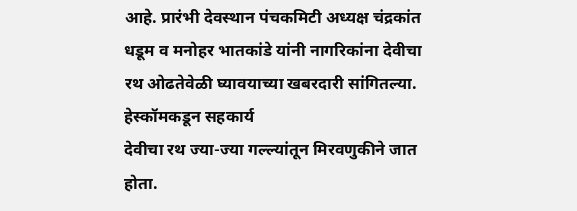आहे. प्रारंभी देवस्थान पंचकमिटी अध्यक्ष चंद्रकांत धडूम व मनोहर भातकांडे यांनी नागरिकांना देवीचा रथ ओढतेवेळी घ्यावयाच्या खबरदारी सांगितल्या.
हेस्कॉमकडून सहकार्य
देवीचा रथ ज्या-ज्या गल्ल्यांतून मिरवणुकीने जात होता.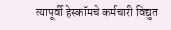त्यापूर्वी हेस्कॉमचे कर्मचारी विद्युत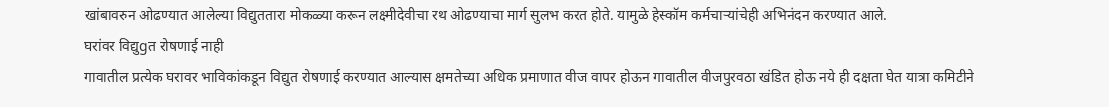खांबावरुन ओढण्यात आलेल्या विद्युततारा मोकळ्या करून लक्ष्मीदेवीचा रथ ओढण्याचा मार्ग सुलभ करत होते. यामुळे हेस्कॉम कर्मचाऱ्यांचेही अभिनंदन करण्यात आले.
घरांवर विद्युgत रोषणाई नाही
गावातील प्रत्येक घरावर भाविकांकडून विद्युत रोषणाई करण्यात आल्यास क्षमतेच्या अधिक प्रमाणात वीज वापर होऊन गावातील वीजपुरवठा खंडित होऊ नये ही दक्षता घेत यात्रा कमिटीने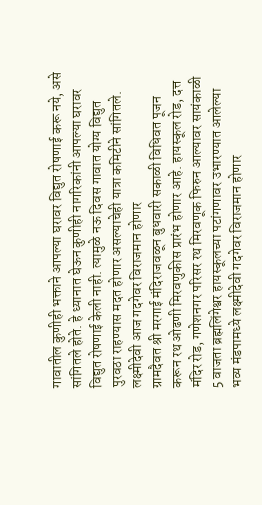गावातील कुणीही भक्ताने आपल्या घरावर विद्युत रोषणाई करू नये, असे सांगितले होते. हे ध्यानात घेऊन कुणीही नागरिकांनी आपल्या घरावर विद्युत रोषणाई केली नाही. त्यामुळे नऊ दिवस गावात योग्य विद्युत पुरवठा राहण्यास मदत होणार असल्याचेही यात्रा कमिटीने सांगितले.
लक्ष्मीदेवी आज गदगेवर विराजमान होणार
ग्रामदैवत श्री मरगाई मंदिराजवळून बुधवारी सकाळी विधिवत पूजन करून रथ ओढणी मिरवणुकीस प्रारंभ होणार आहे. हायस्कूल रोड, दत्त मंदिर रोड, गणेशनगर परिसर रथ मिरवणूक फिरुन आल्यावर सायंकाळी 5 वाजता ब्रह्मलिंगेश्वर हायस्कूलच्या पटांगणावर उभारण्यात आलेल्या भव्य मंडपामध्ये लक्ष्मीदेवी गदगेवर विराजमान होणार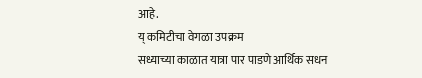आहे.
य् कमिटीचा वेगळा उपक्रम
सध्याच्या काळात यात्रा पार पाडणे आर्थिक सधन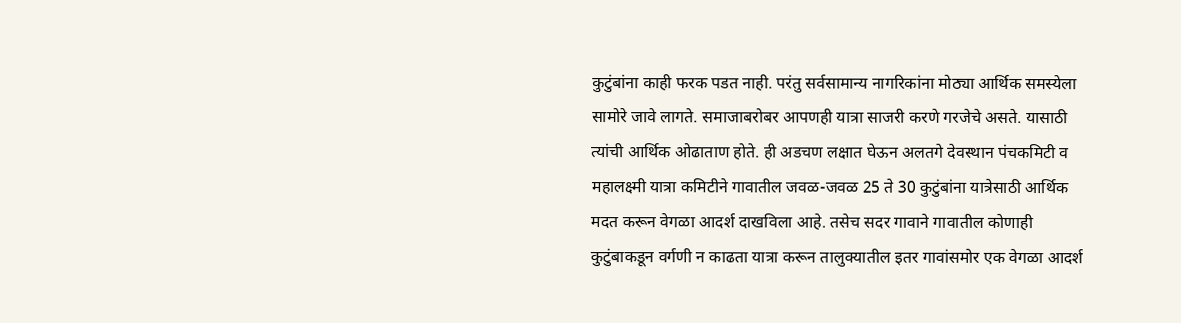कुटुंबांना काही फरक पडत नाही. परंतु सर्वसामान्य नागरिकांना मोठ्या आर्थिक समस्येला सामोरे जावे लागते. समाजाबरोबर आपणही यात्रा साजरी करणे गरजेचे असते. यासाठी त्यांची आर्थिक ओढाताण होते. ही अडचण लक्षात घेऊन अलतगे देवस्थान पंचकमिटी व महालक्ष्मी यात्रा कमिटीने गावातील जवळ-जवळ 25 ते 30 कुटुंबांना यात्रेसाठी आर्थिक मदत करून वेगळा आदर्श दाखविला आहे. तसेच सदर गावाने गावातील कोणाही कुटुंबाकडून वर्गणी न काढता यात्रा करून तालुक्यातील इतर गावांसमोर एक वेगळा आदर्श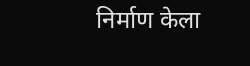निर्माण केला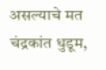असल्याचे मत चंद्रकांत धुडूम,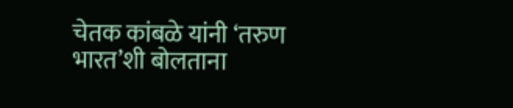चेतक कांबळे यांनी ‘तरुण भारत’शी बोलताना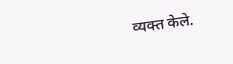व्यक्त केले.